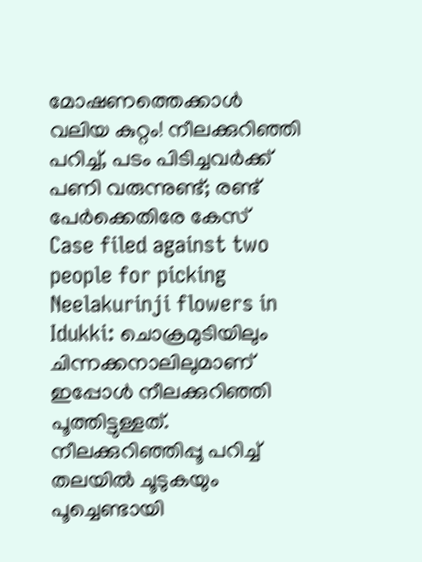മോഷണത്തെക്കാൾ വലിയ കുറ്റം! നീലക്കുറിഞ്ഞി പറിച്ച്, പടം പിടിച്ചവർക്ക് പണി വരുന്നുണ്ട്; രണ്ട് പേർക്കെതിരേ കേസ്
Case filed against two people for picking Neelakurinji flowers in Idukki: ചൊക്രമുടിയിലും ചിന്നക്കനാലിലുമാണ് ഇപ്പോൾ നീലക്കുറിഞ്ഞി പൂത്തിട്ടുള്ളത്. നീലക്കുറിഞ്ഞിപ്പൂ പറിച്ച് തലയിൽ ചൂടുകയും പൂച്ചെണ്ടായി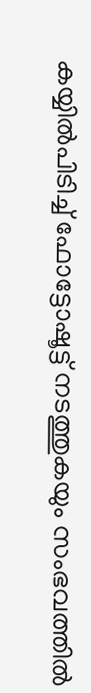കയ്യിൽപിടിച്ച് ഫോട്ടോഷൂട്ട് നടത്തുകയും സംഭവത്തിൽ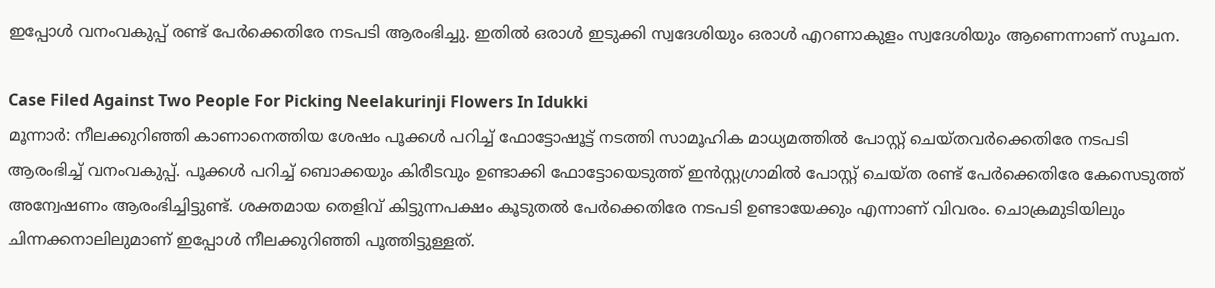ഇപ്പോൾ വനംവകുപ്പ് രണ്ട് പേർക്കെതിരേ നടപടി ആരംഭിച്ചു. ഇതിൽ ഒരാൾ ഇടുക്കി സ്വദേശിയും ഒരാൾ എറണാകുളം സ്വദേശിയും ആണെന്നാണ് സൂചന.

Case Filed Against Two People For Picking Neelakurinji Flowers In Idukki
മൂന്നാർ: നീലക്കുറിഞ്ഞി കാണാനെത്തിയ ശേഷം പൂക്കൾ പറിച്ച് ഫോട്ടോഷൂട്ട് നടത്തി സാമൂഹിക മാധ്യമത്തിൽ പോസ്റ്റ് ചെയ്തവർക്കെതിരേ നടപടി ആരംഭിച്ച് വനംവകുപ്പ്. പൂക്കൾ പറിച്ച് ബൊക്കയും കിരീടവും ഉണ്ടാക്കി ഫോട്ടോയെടുത്ത് ഇൻസ്റ്റഗ്രാമിൽ പോസ്റ്റ് ചെയ്ത രണ്ട് പേർക്കെതിരേ കേസെടുത്ത് അന്വേഷണം ആരംഭിച്ചിട്ടുണ്ട്. ശക്തമായ തെളിവ് കിട്ടുന്നപക്ഷം കൂടുതൽ പേർക്കെതിരേ നടപടി ഉണ്ടായേക്കും എന്നാണ് വിവരം. ചൊക്രമുടിയിലും ചിന്നക്കനാലിലുമാണ് ഇപ്പോൾ നീലക്കുറിഞ്ഞി പൂത്തിട്ടുള്ളത്.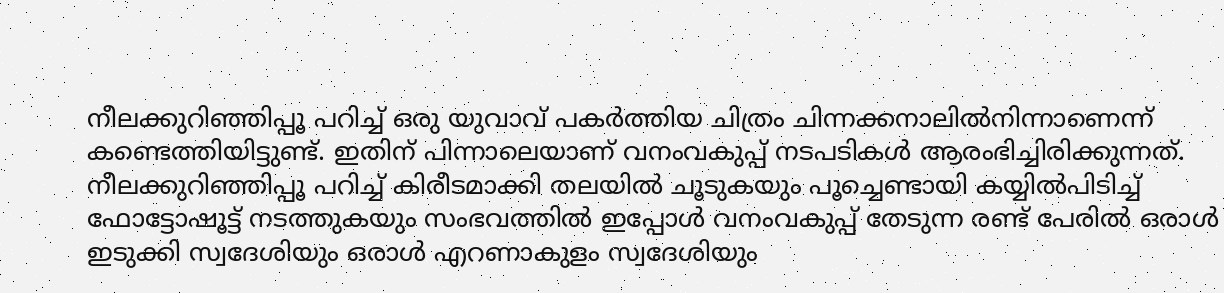നീലക്കുറിഞ്ഞിപ്പൂ പറിച്ച് ഒരു യുവാവ് പകർത്തിയ ചിത്രം ചിന്നക്കനാലിൽനിന്നാണെന്ന് കണ്ടെത്തിയിട്ടുണ്ട്. ഇതിന് പിന്നാലെയാണ് വനംവകുപ്പ് നടപടികൾ ആരംഭിച്ചിരിക്കുന്നത്.
നീലക്കുറിഞ്ഞിപ്പൂ പറിച്ച് കിരീടമാക്കി തലയിൽ ചൂടുകയും പൂച്ചെണ്ടായി കയ്യിൽപിടിച്ച് ഫോട്ടോഷൂട്ട് നടത്തുകയും സംഭവത്തിൽ ഇപ്പോൾ വനംവകുപ്പ് തേടുന്ന രണ്ട് പേരിൽ ഒരാൾ ഇടുക്കി സ്വദേശിയും ഒരാൾ എറണാകുളം സ്വദേശിയും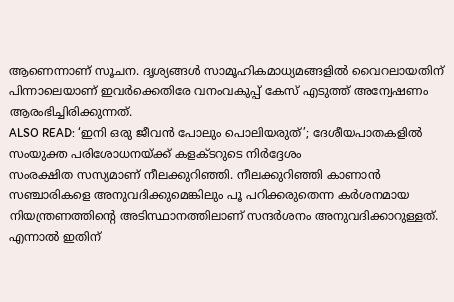ആണെന്നാണ് സൂചന. ദൃശ്യങ്ങൾ സാമൂഹികമാധ്യമങ്ങളിൽ വൈറലായതിന് പിന്നാലെയാണ് ഇവർക്കെതിരേ വനംവകുപ്പ് കേസ് എടുത്ത് അന്വേഷണം ആരംഭിച്ചിരിക്കുന്നത്.
ALSO READ: ‘ഇനി ഒരു ജീവൻ പോലും പൊലിയരുത്’; ദേശീയപാതകളിൽ സംയുക്ത പരിശോധനയ്ക്ക് കളക്ടറുടെ നിർദ്ദേശം
സംരക്ഷിത സസ്യമാണ് നീലക്കുറിഞ്ഞി. നീലക്കുറിഞ്ഞി കാണാൻ സഞ്ചാരികളെ അനുവദിക്കുമെങ്കിലും പൂ പറിക്കരുതെന്ന കർശനമായ നിയന്ത്രണത്തിന്റെ അടിസ്ഥാനത്തിലാണ് സന്ദർശനം അനുവദിക്കാറുള്ളത്. എന്നാൽ ഇതിന്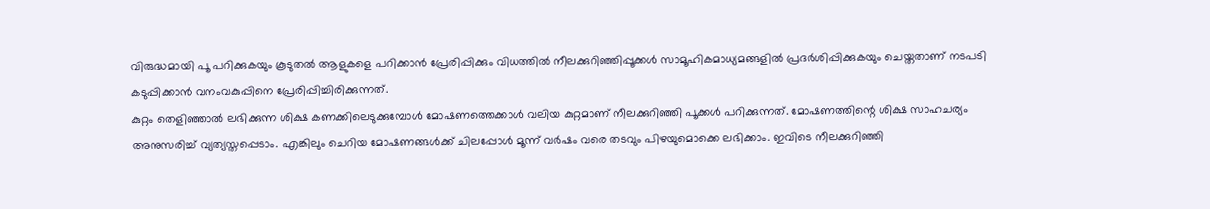വിരുദ്ധമായി പൂ പറിക്കുകയും കൂടുതൽ ആളുകളെ പറിക്കാൻ പ്രേരിപ്പിക്കും വിധത്തിൽ നീലക്കുറിഞ്ഞിപ്പൂക്കൾ സാമൂഹികമാധ്യമങ്ങളിൽ പ്രദർശിപ്പിക്കുകയും ചെയ്തതാണ് നടപടി കടുപ്പിക്കാൻ വനംവകുപ്പിനെ പ്രേരിപ്പിച്ചിരിക്കുന്നത്.
കുറ്റം തെളിഞ്ഞാൽ ലഭിക്കുന്ന ശിക്ഷ കണക്കിലെടുക്കുമ്പോൾ മോഷണത്തെക്കാൾ വലിയ കുറ്റമാണ് നീലക്കുറിഞ്ഞി പൂക്കൾ പറിക്കുന്നത്. മോഷണത്തിന്റെ ശിക്ഷ സാഹചര്യം അനുസരിച്ച് വ്യത്യസ്തപ്പെടാം. എങ്കിലും ചെറിയ മോഷണങ്ങൾക്ക് ചിലപ്പോൾ മൂന്ന് വർഷം വരെ തടവും പിഴയുമൊക്കെ ലഭിക്കാം. ഇവിടെ നീലക്കുറിഞ്ഞി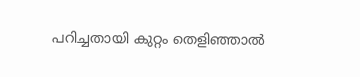പറിച്ചതായി കുറ്റം തെളിഞ്ഞാൽ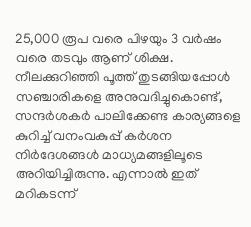25,000 രൂപ വരെ പിഴയും 3 വർഷം വരെ തടവും ആണ് ശിക്ഷ.
നീലക്കുറിഞ്ഞി പൂത്ത് തുടങ്ങിയപ്പോൾ സഞ്ചാരികളെ അനുവദിച്ചുകൊണ്ട്, സന്ദർശകർ പാലിക്കേണ്ട കാര്യങ്ങളെ കുറിച്ച് വനംവകുപ്പ് കർശന നിർദേശങ്ങൾ മാധ്യമങ്ങളിലൂടെ അറിയിച്ചിരുന്നു. എന്നാൽ ഇത് മറികടന്ന്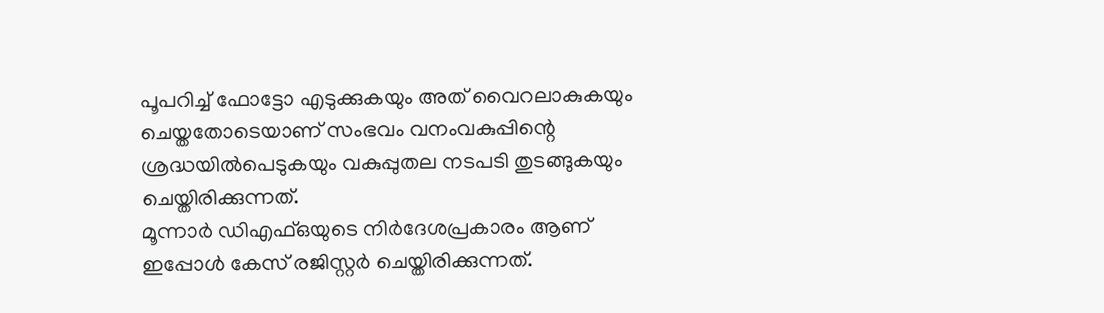പൂപറിച്ച് ഫോട്ടോ എടുക്കുകയും അത് വൈറലാകുകയും ചെയ്തതോടെയാണ് സംഭവം വനംവകുപ്പിന്റെ ശ്രദ്ധയിൽപെടുകയും വകുപ്പുതല നടപടി തുടങ്ങുകയും ചെയ്തിരിക്കുന്നത്.
മൂന്നാർ ഡിഎഫ്ഒയുടെ നിർദേശപ്രകാരം ആണ് ഇപ്പോൾ കേസ് രജിസ്റ്റർ ചെയ്തിരിക്കുന്നത്.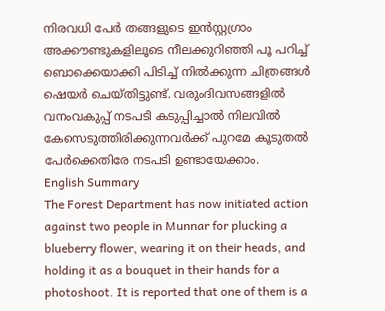നിരവധി പേർ തങ്ങളുടെ ഇൻസ്റ്റഗ്രാം അക്കൗണ്ടുകളിലൂടെ നീലക്കുറിഞ്ഞി പൂ പറിച്ച് ബൊക്കെയാക്കി പിടിച്ച് നിൽക്കുന്ന ചിത്രങ്ങൾ ഷെയർ ചെയ്തിട്ടുണ്ട്. വരുംദിവസങ്ങളിൽ വനംവകുപ്പ് നടപടി കടുപ്പിച്ചാൽ നിലവിൽ കേസെടുത്തിരിക്കുന്നവർക്ക് പുറമേ കൂടുതൽ പേർക്കെതിരേ നടപടി ഉണ്ടായേക്കാം.
English Summary
The Forest Department has now initiated action against two people in Munnar for plucking a blueberry flower, wearing it on their heads, and holding it as a bouquet in their hands for a photoshoot. It is reported that one of them is a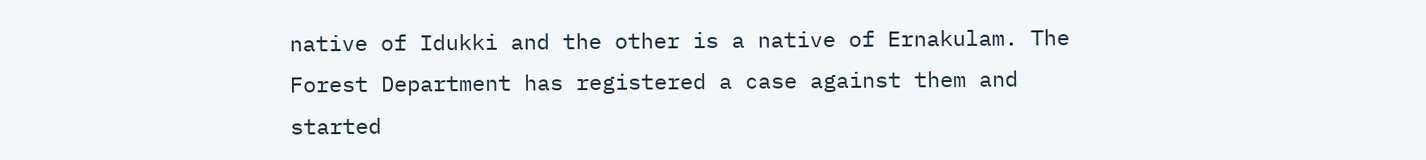native of Idukki and the other is a native of Ernakulam. The Forest Department has registered a case against them and started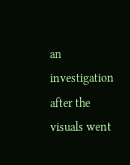an investigation after the visuals went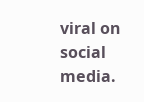viral on social media.